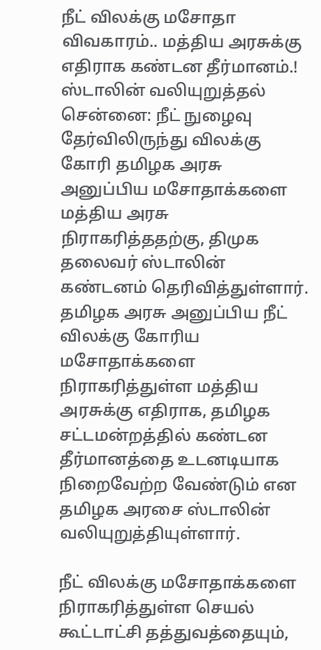நீட் விலக்கு மசோதா விவகாரம்.. மத்திய அரசுக்கு எதிராக கண்டன தீர்மானம்.! ஸ்டாலின் வலியுறுத்தல்
சென்னை: நீட் நுழைவு தேர்விலிருந்து விலக்கு கோரி தமிழக அரசு அனுப்பிய மசோதாக்களை மத்திய அரசு நிராகரித்ததற்கு, திமுக தலைவர் ஸ்டாலின் கண்டனம் தெரிவித்துள்ளார்.
தமிழக அரசு அனுப்பிய நீட் விலக்கு கோரிய மசோதாக்களை நிராகரித்துள்ள மத்திய அரசுக்கு எதிராக, தமிழக சட்டமன்றத்தில் கண்டன தீர்மானத்தை உடனடியாக நிறைவேற்ற வேண்டும் என தமிழக அரசை ஸ்டாலின் வலியுறுத்தியுள்ளார்.

நீட் விலக்கு மசோதாக்களை நிராகரித்துள்ள செயல் கூட்டாட்சி தத்துவத்தையும்,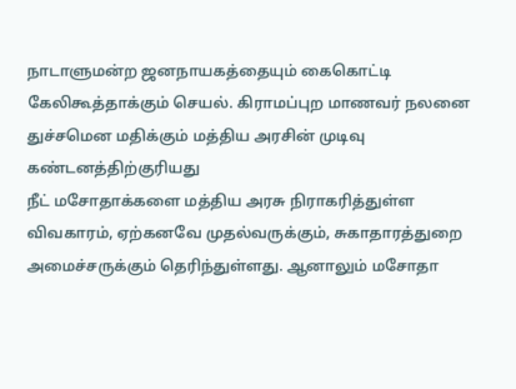நாடாளுமன்ற ஜனநாயகத்தையும் கைகொட்டி கேலிகூத்தாக்கும் செயல். கிராமப்புற மாணவர் நலனை துச்சமென மதிக்கும் மத்திய அரசின் முடிவு கண்டனத்திற்குரியது
நீட் மசோதாக்களை மத்திய அரசு நிராகரித்துள்ள விவகாரம், ஏற்கனவே முதல்வருக்கும், சுகாதாரத்துறை அமைச்சருக்கும் தெரிந்துள்ளது. ஆனாலும் மசோதா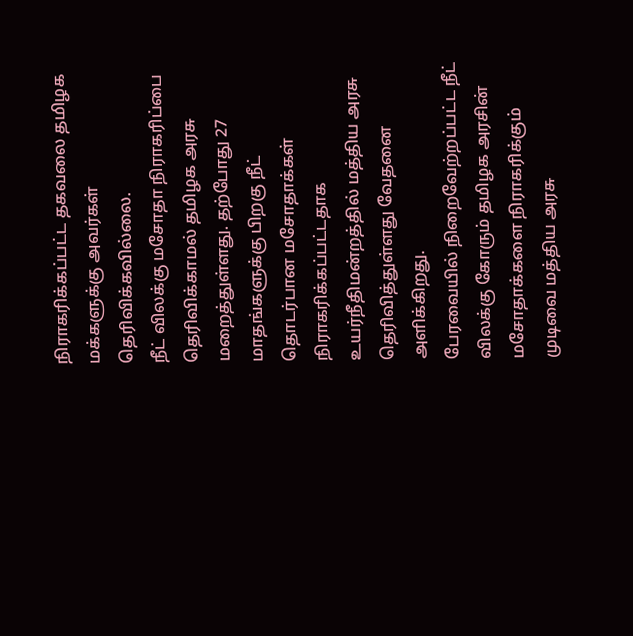நிராகரிக்கப்பட்ட தகவலை தமிழக மக்களுக்கு அவர்கள் தெரிவிக்கவில்லை.
நீட் விலக்கு மசோதா நிராகரிப்பை தெரிவிக்காமல் தமிழக அரசு மறைத்துள்ளது. தற்போது 27 மாதங்களுக்கு பிறகு நீட் தொடர்பான மசோதாக்கள் நிராகரிக்கப்பட்டதாக உயர்நீதிமன்றத்தில் மத்திய அரசு தெரிவித்துள்ளது வேதனை அளிக்கிறது.
பேரவையில் நிறைவேற்றப்பட்ட நீட் விலக்கு கோரும் தமிழக அரசின் மசோதாக்களை நிராகரிக்கும் முடிவை மத்திய அரசு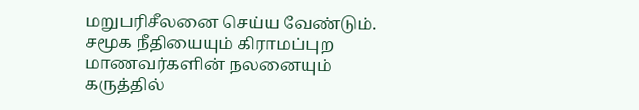மறுபரிசீலனை செய்ய வேண்டும். சமூக நீதியையும் கிராமப்புற மாணவர்களின் நலனையும் கருத்தில்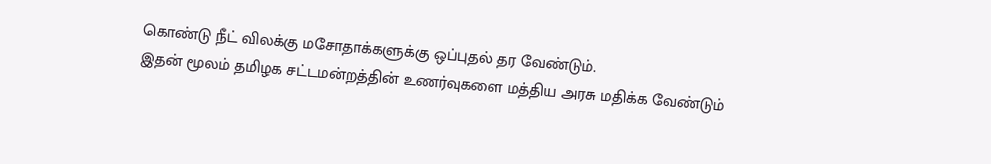கொண்டு நீட் விலக்கு மசோதாக்களுக்கு ஒப்புதல் தர வேண்டும்.
இதன் மூலம் தமிழக சட்டமன்றத்தின் உணர்வுகளை மத்திய அரசு மதிக்க வேண்டும்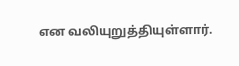என வலியுறுத்தியுள்ளார்.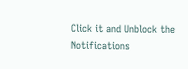Click it and Unblock the Notifications